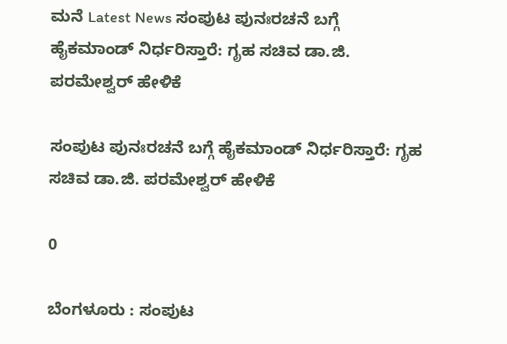ಮನೆ Latest News ಸಂಪುಟ ಪುನಃರಚನೆ ಬಗ್ಗೆ ಹೈಕಮಾಂಡ್ ನಿರ್ಧರಿಸ್ತಾರೆ: ಗೃಹ ಸಚಿವ ಡಾ.ಜಿ. ಪರಮೇಶ್ವರ್ ಹೇಳಿಕೆ

ಸಂಪುಟ ಪುನಃರಚನೆ ಬಗ್ಗೆ ಹೈಕಮಾಂಡ್ ನಿರ್ಧರಿಸ್ತಾರೆ: ಗೃಹ ಸಚಿವ ಡಾ.ಜಿ. ಪರಮೇಶ್ವರ್ ಹೇಳಿಕೆ

0

ಬೆಂಗಳೂರು : ಸಂಪುಟ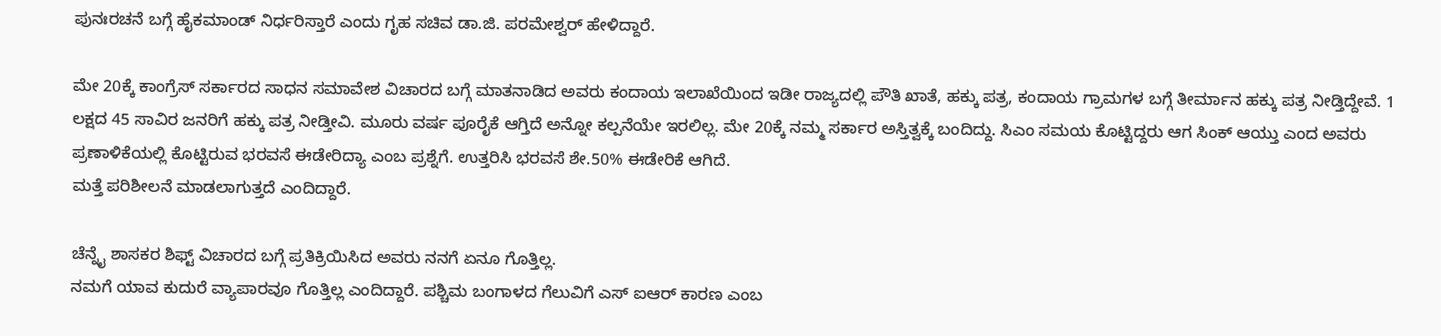ಪುನಃರಚನೆ ಬಗ್ಗೆ ಹೈಕಮಾಂಡ್ ನಿರ್ಧರಿಸ್ತಾರೆ ಎಂದು ಗೃಹ ಸಚಿವ ಡಾ.ಜಿ. ಪರಮೇಶ್ವರ್ ಹೇಳಿದ್ದಾರೆ.

ಮೇ 20ಕ್ಕೆ ಕಾಂಗ್ರೆಸ್ ಸರ್ಕಾರದ ಸಾಧನ ಸಮಾವೇಶ ವಿಚಾರದ ಬಗ್ಗೆ ಮಾತನಾಡಿದ ಅವರು ಕಂದಾಯ ಇಲಾಖೆಯಿಂದ ಇಡೀ ರಾಜ್ಯದಲ್ಲಿ ಪೌತಿ ಖಾತೆ, ಹಕ್ಕು ಪತ್ರ, ಕಂದಾಯ ಗ್ರಾಮಗಳ ಬಗ್ಗೆ ತೀರ್ಮಾನ ಹಕ್ಕು ಪತ್ರ ನೀಡ್ತಿದ್ದೇವೆ. 1 ಲಕ್ಷದ 45 ಸಾವಿರ ಜನರಿಗೆ ಹಕ್ಕು ಪತ್ರ ನೀಡ್ತೀವಿ. ಮೂರು ವರ್ಷ ಪೂರೈಕೆ ಆಗ್ತಿದೆ ಅನ್ನೋ ಕಲ್ಪನೆಯೇ ಇರಲಿಲ್ಲ. ಮೇ 20ಕ್ಕೆ ನಮ್ಮ ಸರ್ಕಾರ ಅಸ್ತಿತ್ವಕ್ಕೆ ಬಂದಿದ್ದು. ಸಿಎಂ ಸಮಯ ಕೊಟ್ಟಿದ್ದರು ಆಗ ಸಿಂಕ್ ಆಯ್ತು ಎಂದ ಅವರು ಪ್ರಣಾಳಿಕೆಯಲ್ಲಿ ಕೊಟ್ಟಿರುವ ಭರವಸೆ ಈಡೇರಿದ್ಯಾ ಎಂಬ ಪ್ರಶ್ನೆಗೆ. ಉತ್ತರಿಸಿ ಭರವಸೆ ಶೇ.50% ಈಡೇರಿಕೆ ಆಗಿದೆ.
ಮತ್ತೆ ಪರಿಶೀಲನೆ ಮಾಡಲಾಗುತ್ತದೆ ಎಂದಿದ್ದಾರೆ.

ಚೆನ್ನೈ ಶಾಸಕರ ಶಿಫ್ಟ್ ವಿಚಾರದ ಬಗ್ಗೆ ಪ್ರತಿಕ್ರಿಯಿಸಿದ ಅವರು ನನಗೆ‌ ಏನೂ ಗೊತ್ತಿಲ್ಲ.
ನಮಗೆ ಯಾವ ಕುದುರೆ ವ್ಯಾಪಾರವೂ ಗೊತ್ತಿಲ್ಲ ಎಂದಿದ್ದಾರೆ. ಪಶ್ಚಿಮ ಬಂಗಾಳದ ಗೆಲುವಿಗೆ ಎಸ್ ಐಆರ್ ಕಾರಣ ಎಂಬ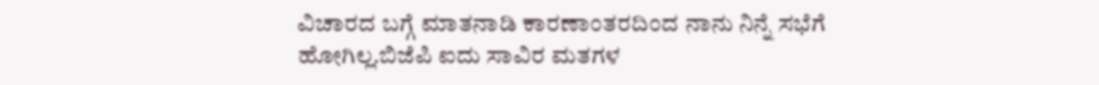ವಿಚಾರದ ಬಗ್ಗೆ ಮಾತನಾಡಿ ಕಾರಣಾಂತರದಿಂದ ನಾನು ನಿನ್ನೆ ಸಭೆಗೆ ಹೋಗಿಲ್ಲ.ಬಿಜೆಪಿ ಐದು ಸಾವಿರ ಮತಗಳ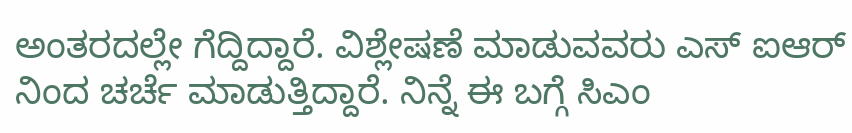ಅಂತರದಲ್ಲೇ ಗೆದ್ದಿದ್ದಾರೆ. ವಿಶ್ಲೇಷಣೆ ಮಾಡುವವರು ಎಸ್ ಐಆರ್ ನಿಂದ ಚರ್ಚೆ ಮಾಡುತ್ತಿದ್ದಾರೆ. ನಿನ್ನೆ ಈ ಬಗ್ಗೆ ಸಿಎಂ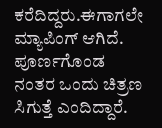ಕರೆದಿದ್ದರು.ಈಗಾಗಲೇ ಮ್ಯಾಪಿಂಗ್ ಆಗಿದೆ. ಪೂರ್ಣಗೊಂಡ ನಂತರ ಒಂದು‌ ಚಿತ್ರಣ ಸಿಗುತ್ತೆ ಎಂದಿದ್ದಾರೆ.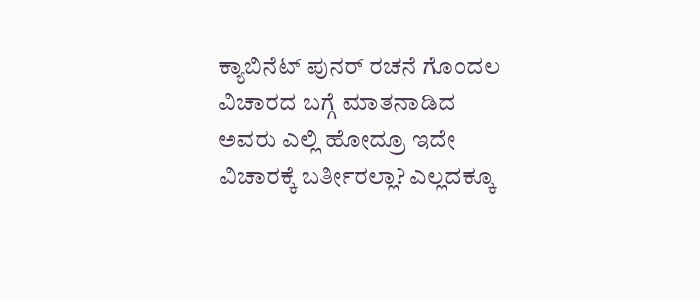ಕ್ಯಾಬಿನೆಟ್ ಪುನರ್ ರಚನೆ ಗೊಂದಲ ವಿಚಾರದ ಬಗ್ಗೆ ಮಾತನಾಡಿದ ಅವರು ಎಲ್ಲಿ ಹೋದ್ರೂ ಇದೇ ವಿಚಾರಕ್ಕೆ ಬರ್ತೀರಲ್ಲಾ? ಎಲ್ಲದಕ್ಕೂ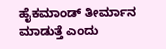ಹೈಕಮಾಂಡ್ ತೀರ್ಮಾನ ಮಾಡುತ್ತೆ ಎಂದು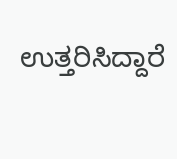ಉತ್ತರಿಸಿದ್ದಾರೆ